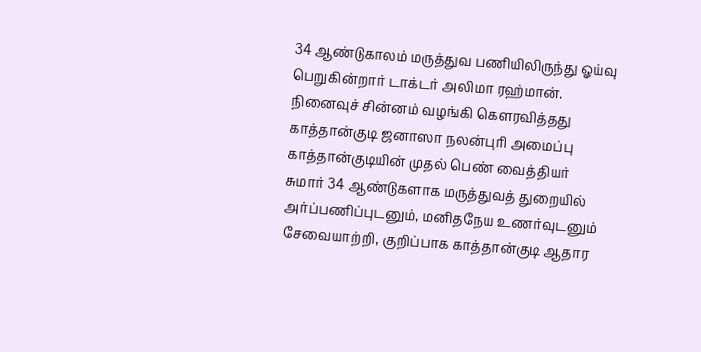34 ஆண்டுகாலம் மருத்துவ பணியிலிருந்து ஓய்வு பெறுகின்றார் டாக்டர் அலிமா ரஹ்மான். நினைவுச் சின்னம் வழங்கி கௌரவித்தது காத்தான்குடி ஜனாஸா நலன்புரி அமைப்பு
காத்தான்குடியின் முதல் பெண் வைத்தியர்
சுமார் 34 ஆண்டுகளாக மருத்துவத் துறையில் அர்ப்பணிப்புடனும், மனிதநேய உணர்வுடனும் சேவையாற்றி, குறிப்பாக காத்தான்குடி ஆதார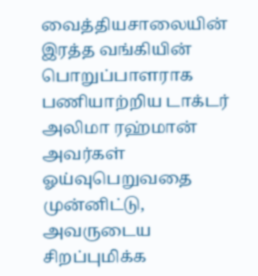வைத்தியசாலையின் இரத்த வங்கியின் பொறுப்பாளராக பணியாற்றிய டாக்டர் அலிமா ரஹ்மான் அவர்கள் ஓய்வுபெறுவதை முன்னிட்டு, அவருடைய சிறப்புமிக்க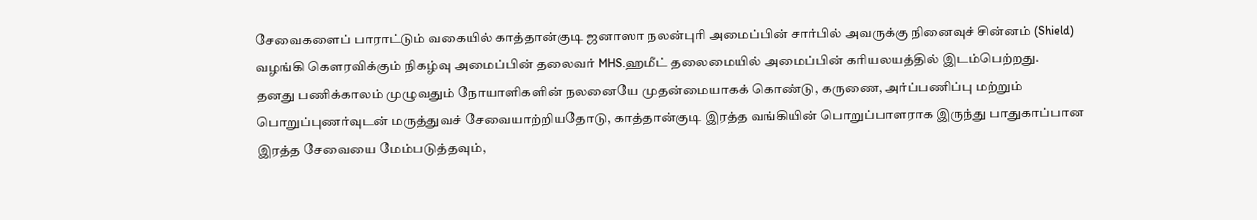சேவைகளைப் பாராட்டும் வகையில் காத்தான்குடி ஜனாஸா நலன்புரி அமைப்பின் சார்பில் அவருக்கு நினைவுச் சின்னம் (Shield) வழங்கி கௌரவிக்கும் நிகழ்வு அமைப்பின் தலைவர் MHS.ஹமீட் தலைமையில் அமைப்பின் கரியலயத்தில் இடம்பெற்றது.
தனது பணிக்காலம் முழுவதும் நோயாளிகளின் நலனையே முதன்மையாகக் கொண்டு, கருணை, அர்ப்பணிப்பு மற்றும் பொறுப்புணர்வுடன் மருத்துவச் சேவையாற்றியதோடு, காத்தான்குடி இரத்த வங்கியின் பொறுப்பாளராக இருந்து பாதுகாப்பான இரத்த சேவையை மேம்படுத்தவும்,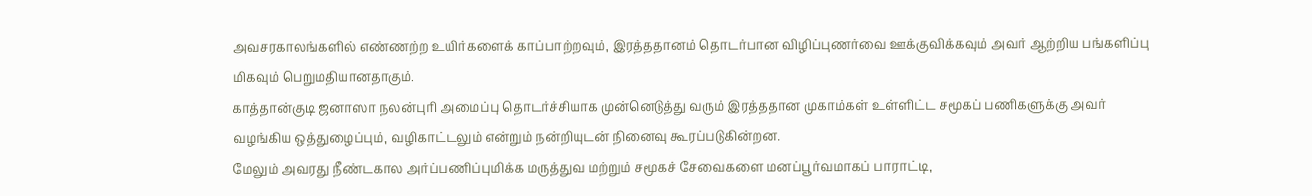அவசரகாலங்களில் எண்ணற்ற உயிர்களைக் காப்பாற்றவும், இரத்ததானம் தொடர்பான விழிப்புணர்வை ஊக்குவிக்கவும் அவர் ஆற்றிய பங்களிப்பு மிகவும் பெறுமதியானதாகும்.
காத்தான்குடி ஜனாஸா நலன்புரி அமைப்பு தொடர்ச்சியாக முன்னெடுத்து வரும் இரத்ததான முகாம்கள் உள்ளிட்ட சமூகப் பணிகளுக்கு அவர் வழங்கிய ஒத்துழைப்பும், வழிகாட்டலும் என்றும் நன்றியுடன் நினைவு கூரப்படுகின்றன.
மேலும் அவரது நீண்டகால அர்ப்பணிப்புமிக்க மருத்துவ மற்றும் சமூகச் சேவைகளை மனப்பூர்வமாகப் பாராட்டி,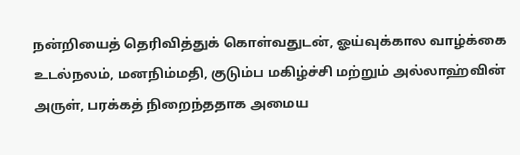நன்றியைத் தெரிவித்துக் கொள்வதுடன், ஓய்வுக்கால வாழ்க்கை உடல்நலம், மனநிம்மதி, குடும்ப மகிழ்ச்சி மற்றும் அல்லாஹ்வின் அருள், பரக்கத் நிறைந்ததாக அமைய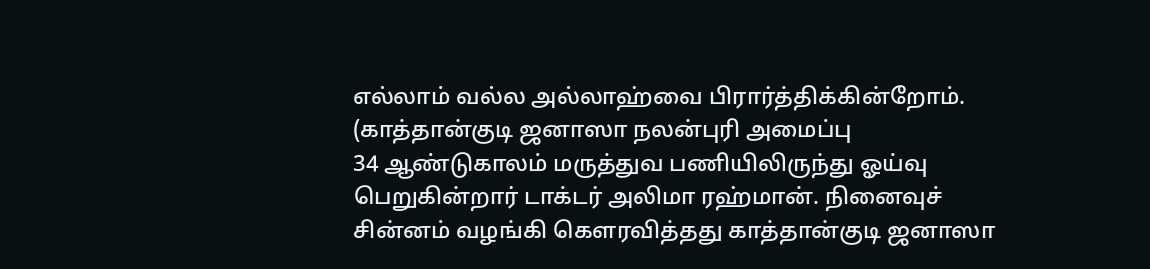எல்லாம் வல்ல அல்லாஹ்வை பிரார்த்திக்கின்றோம்.
(காத்தான்குடி ஜனாஸா நலன்புரி அமைப்பு
34 ஆண்டுகாலம் மருத்துவ பணியிலிருந்து ஓய்வு பெறுகின்றார் டாக்டர் அலிமா ரஹ்மான். நினைவுச் சின்னம் வழங்கி கௌரவித்தது காத்தான்குடி ஜனாஸா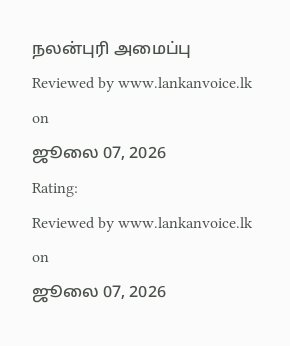நலன்புரி அமைப்பு
Reviewed by www.lankanvoice.lk
on
ஜூலை 07, 2026
Rating:
Reviewed by www.lankanvoice.lk
on
ஜூலை 07, 2026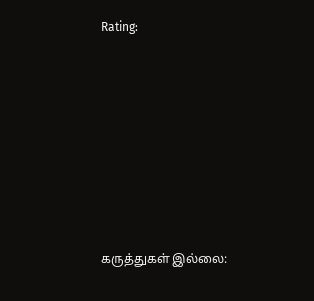Rating:











கருத்துகள் இல்லை: